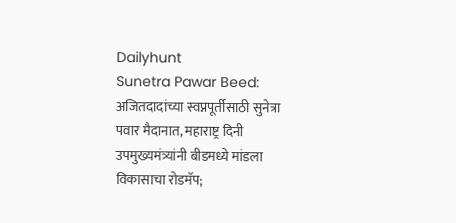Dailyhunt
Sunetra Pawar Beed: अजितदादांच्या स्वप्नपूर्तीसाठी सुनेत्रा पवार मैदानात, महाराष्ट्र दिनी उपमुख्यमंत्र्यांनी बीडमध्ये मांडला विकासाचा रोडमॅप;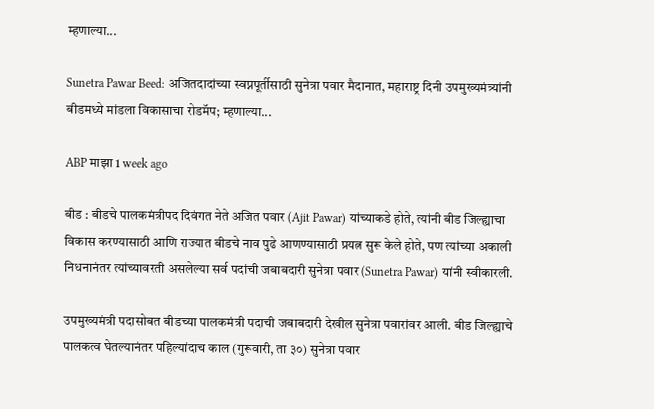म्हणाल्या...

Sunetra Pawar Beed: अजितदादांच्या स्वप्नपूर्तीसाठी सुनेत्रा पवार मैदानात, महाराष्ट्र दिनी उपमुख्यमंत्र्यांनी बीडमध्ये मांडला विकासाचा रोडमॅप; म्हणाल्या...

ABP माझा 1 week ago

बीड : बीडचे पालकमंत्रीपद दिवंगत नेते अजित पवार (Ajit Pawar) यांच्याकडे होते, त्यांनी बीड जिल्ह्याचा विकास करण्यासाठी आणि राज्यात बीडचे नाव पुढे आणण्यासाठी प्रयत्न सुरू केले होते, पण त्यांच्या अकाली निधनानंतर त्यांच्यावरती असलेल्या सर्व पदांची जबाबदारी सुनेत्रा पवार (Sunetra Pawar) यांनी स्वीकारली.

उपमुख्यमंत्री पदासोबत बीडच्या पालकमंत्री पदाची जबाबदारी देखील सुनेत्रा पवारांवर आली. बीड जिल्ह्याचे पालकत्व घेतल्यानंतर पहिल्यांदाच काल (गुरूवारी, ता ३०) सुनेत्रा पवार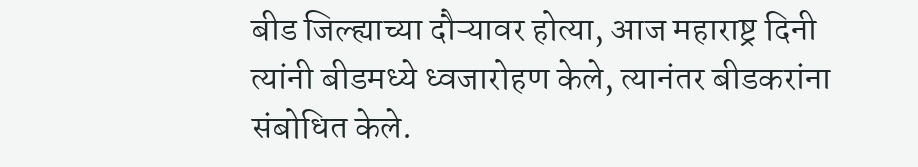बीड जिल्ह्याच्या दौऱ्यावर होत्या, आज महाराष्ट्र दिनी त्यांनी बीडमध्ये ध्वजारोहण केले, त्यानंतर बीडकरांना संबोधित केले.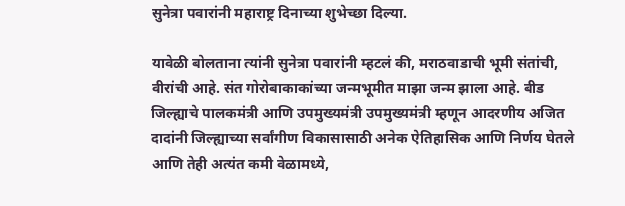सुनेत्रा पवारांनी महाराष्ट्र दिनाच्या शुभेच्छा दिल्या.

यावेळी बोलताना त्यांनी सुनेत्रा पवारांनी म्हटलं की, मराठवाडाची भूमी संतांची, वीरांची आहे. संत गोरोबाकाकांच्या जन्मभूमीत माझा जन्म झाला आहे. बीड जिल्ह्याचे पालकमंत्री आणि उपमुख्यमंत्री उपमुख्यमंत्री म्हणून आदरणीय अजित दादांनी जिल्ह्याच्या सर्वांगीण विकासासाठी अनेक ऐतिहासिक आणि निर्णय घेतले आणि तेही अत्यंत कमी वेळामध्ये,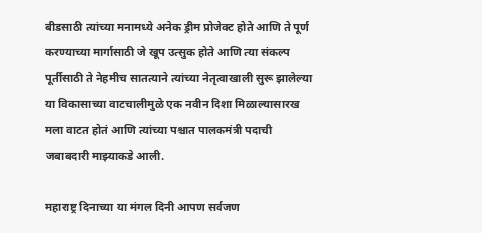बीडसाठी त्यांच्या मनामध्ये अनेक ड्रीम प्रोजेक्ट होते आणि ते पूर्ण करण्याच्या मार्गासाठी जे खूप उत्सुक होते आणि त्या संकल्प पूर्तीसाठी ते नेहमीच सातत्याने त्यांच्या नेतृत्वाखाली सुरू झालेल्या या विकासाच्या वाटचालीमुळे एक नवीन दिशा मिळाल्यासारख मला वाटत होतं आणि त्यांच्या पश्चात पालकमंत्री पदाची जबाबदारी माझ्याकडे आली.

महाराष्ट्र दिनाच्या या मंगल दिनी आपण सर्वजण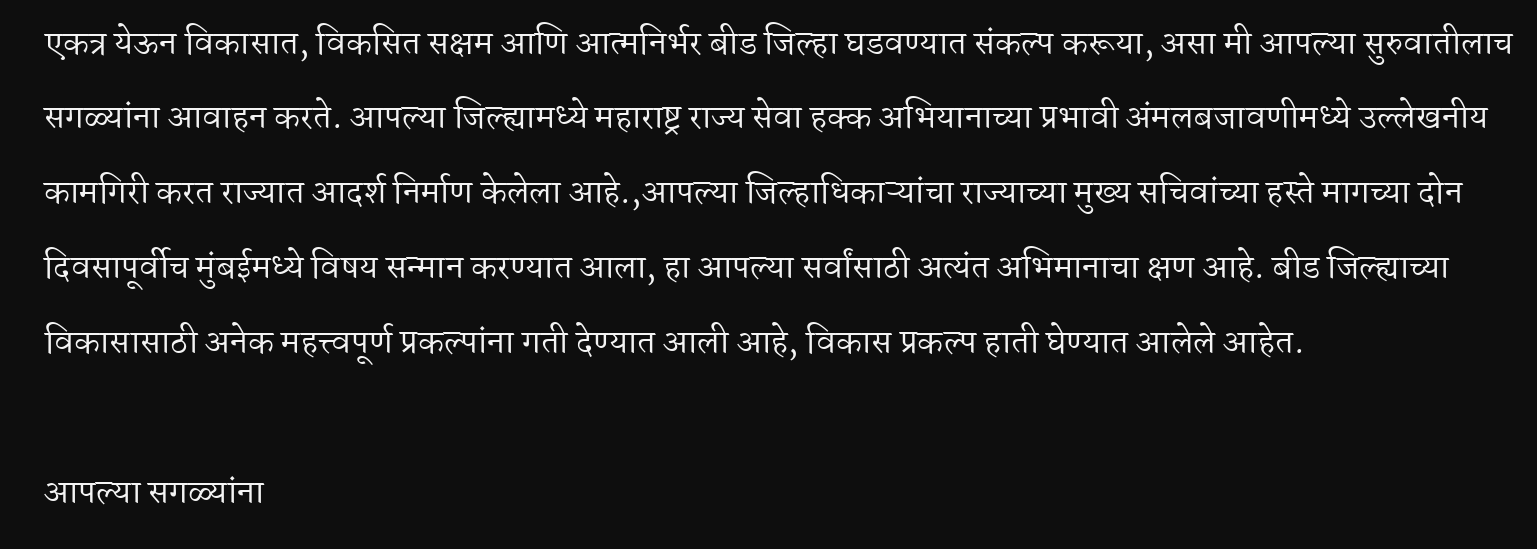एकत्र येऊन विकासात, विकसित सक्षम आणि आत्मनिर्भर बीड जिल्हा घडवण्यात संकल्प करूया, असा मी आपल्या सुरुवातीलाच सगळ्यांना आवाहन करते. आपल्या जिल्ह्यामध्ये महाराष्ट्र राज्य सेवा हक्क अभियानाच्या प्रभावी अंमलबजावणीमध्ये उल्लेखनीय कामगिरी करत राज्यात आदर्श निर्माण केलेला आहे.,आपल्या जिल्हाधिकाऱ्यांचा राज्याच्या मुख्य सचिवांच्या हस्ते मागच्या दोन दिवसापूर्वीच मुंबईमध्ये विषय सन्मान करण्यात आला, हा आपल्या सर्वांसाठी अत्यंत अभिमानाचा क्षण आहे. बीड जिल्ह्याच्या विकासासाठी अनेक महत्त्वपूर्ण प्रकल्पांना गती देण्यात आली आहे, विकास प्रकल्प हाती घेण्यात आलेले आहेत.

आपल्या सगळ्यांना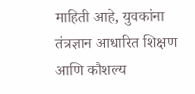माहिती आहे, युवकांना तंत्रज्ञान आधारित शिक्षण आणि कौशल्य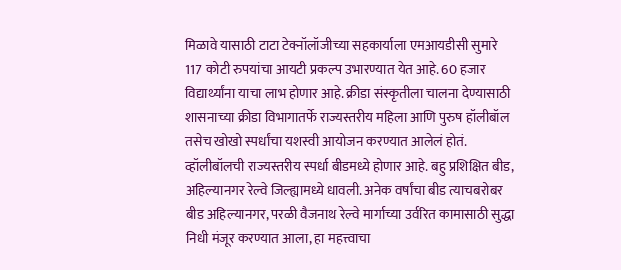मिळावे यासाठी टाटा टेक्नॉलॉजीच्या सहकार्याला एमआयडीसी सुमारे 117 कोटी रुपयांचा आयटी प्रकल्प उभारण्यात येत आहे. 60 हजार विद्यार्थ्यांना याचा लाभ होणार आहे. क्रीडा संस्कृतीला चालना देण्यासाठी शासनाच्या क्रीडा विभागातर्फे राज्यस्तरीय महिला आणि पुरुष हॉलीबॉल तसेच खोखो स्पर्धांचा यशस्वी आयोजन करण्यात आलेलं होतं. व्हॉलीबॉलची राज्यस्तरीय स्पर्धा बीडमध्ये होणार आहे. बहु प्रशिक्षित बीड, अहिल्यानगर रेल्वे जिल्ह्यामध्ये धावली. अनेक वर्षांचा बीड त्याचबरोबर बीड अहिल्यानगर, परळी वैजनाथ रेल्वे मार्गाच्या उर्वरित कामासाठी सुद्धा निधी मंजूर करण्यात आला, हा महत्त्वाचा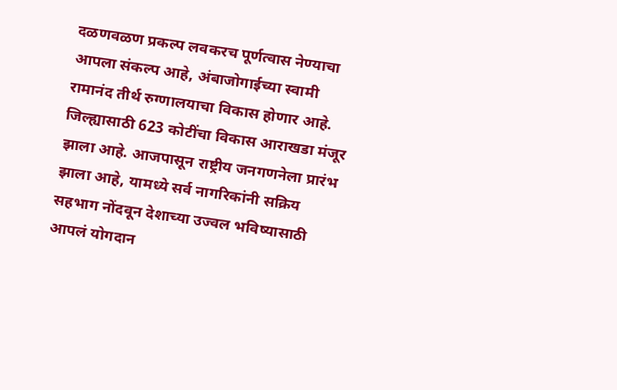दळणवळण प्रकल्प लवकरच पूर्णत्वास नेण्याचा आपला संकल्प आहे, अंबाजोगाईच्या स्वामी रामानंद तीर्थ रुग्णालयाचा विकास होणार आहे. जिल्ह्यासाठी 623 कोटींचा विकास आराखडा मंजूर झाला आहे. आजपासून राष्ट्रीय जनगणनेला प्रारंभ झाला आहे, यामध्ये सर्व नागरिकांनी सक्रिय सहभाग नोंदवून देशाच्या उज्वल भविष्यासाठी आपलं योगदान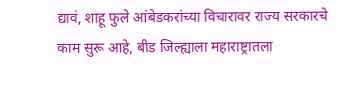द्यावं, शाहू फुले आंबेडकरांच्या विचारावर राज्य सरकारचे काम सुरू आहे, बीड जिल्ह्याला महाराष्ट्रातला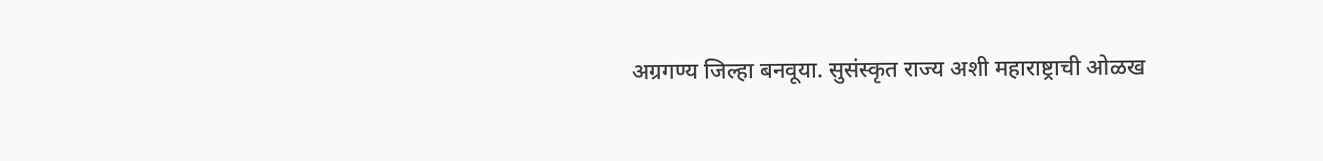अग्रगण्य जिल्हा बनवूया. सुसंस्कृत राज्य अशी महाराष्ट्राची ओळख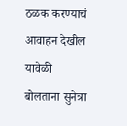ठळक करण्याचं आवाहन देखील यावेळी बोलताना सुनेत्रा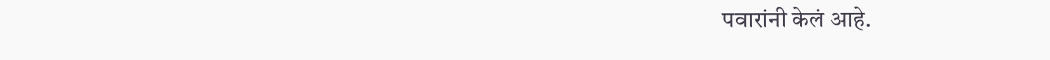पवारांनी केलं आहे.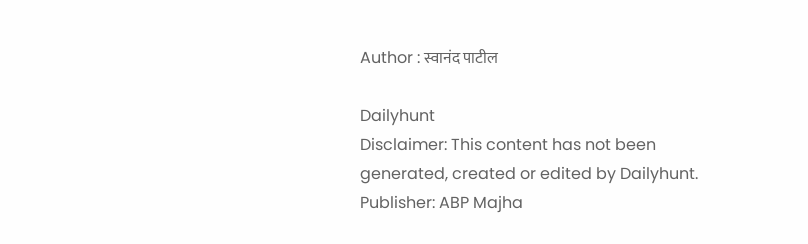Author : स्वानंद पाटील

Dailyhunt
Disclaimer: This content has not been generated, created or edited by Dailyhunt. Publisher: ABP Majha